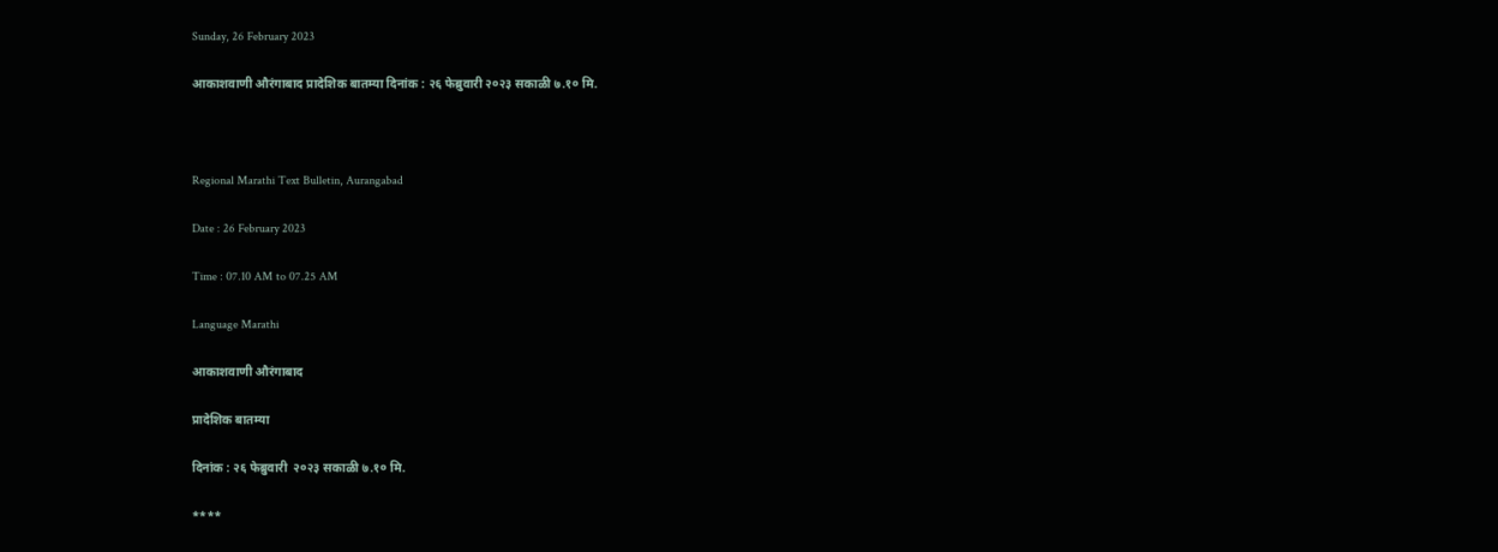Sunday, 26 February 2023

आकाशवाणी औरंगाबाद प्रादेशिक बातम्या दिनांक : २६ फेब्रुवारी २०२३ सकाळी ७.१० मि.



Regional Marathi Text Bulletin, Aurangabad

Date : 26 February 2023

Time : 07.10 AM to 07.25 AM

Language Marathi

आकाशवाणी औरंगाबाद

प्रादेशिक बातम्या

दिनांक : २६ फेब्रुवारी  २०२३ सकाळी ७.१० मि.

****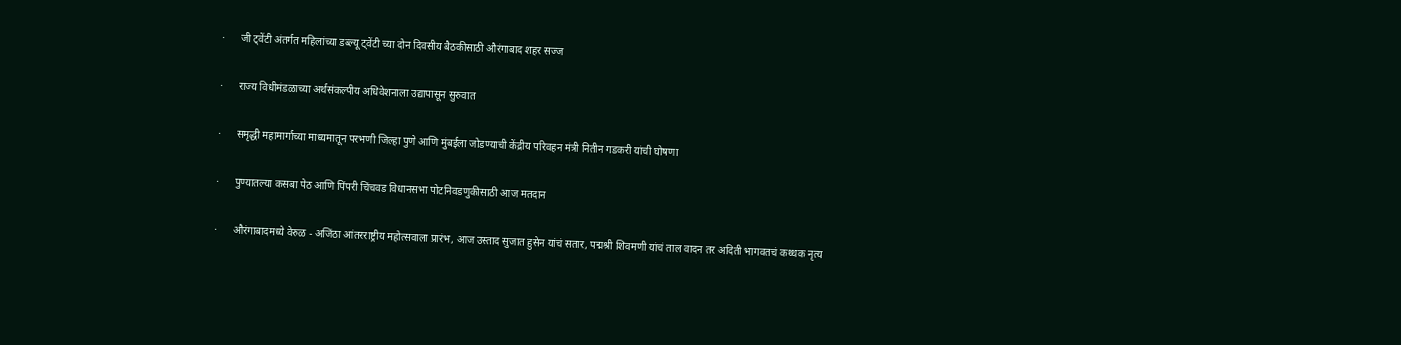·      जी ट्वेंटी अंतर्गत महिलांच्या डब्ल्यू ट्वेंटी च्या दोन दिवसीय बैठकीसाठी औरंगाबाद शहर सज्ज

·      राज्य विधीमंडळाच्या अर्थसंकल्पीय अधिवेशनाला उद्यापासून सुरुवात

·      समृद्धी महामार्गाच्या माध्यमातून परभणी जिल्हा पुणे आणि मुंबईला जोडण्याची केंद्रीय परिवहन मंत्री नितीन गडकरी यांची घोषणा

·      पुण्यातल्या कसबा पेठ आणि पिंपरी चिंचवड विधानसभा पोटनिवडणुकीसाठी आज मतदान

·      औरंगाबादमध्ये वेरुळ - अजिंठा आंतरराष्ट्रीय महोत्सवाला प्रारंभ, आज उस्ताद सुजात हुसेन यांचं सतार, पद्मश्री शिवमणी यांचं ताल वादन तर अदिती भागवतचं कथ्थक नृत्य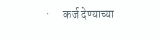·      कर्ज देण्याच्या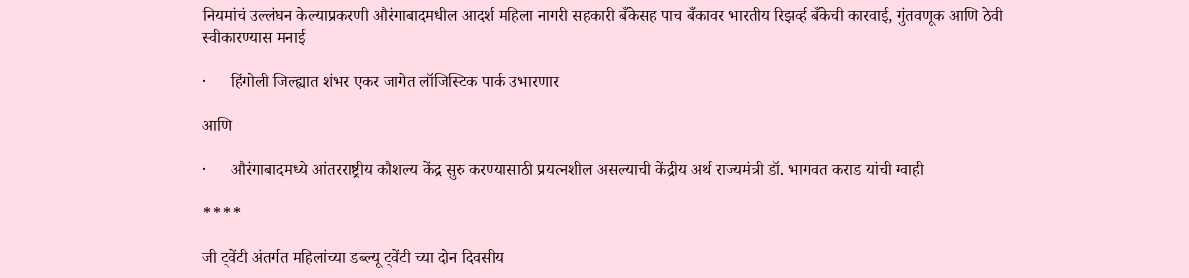नियमांचं उल्लंघन केल्याप्रकरणी औरंगाबादमधील आदर्श महिला नागरी सहकारी बँकेसह पाच बँकावर भारतीय रिझर्व्ह बँकेची कारवाई, गुंतवणूक आणि ठेवी स्वीकारण्यास मनाई

·      हिंगोली जिल्ह्यात शंभर एकर जागेत लॉजिस्टिक पार्क उभारणार

आणि

·      औरंगाबादमध्ये आंतरराष्ट्रीय कौशल्य केंद्र सुरु करण्यासाठी प्रयत्नशील असल्याची केंद्रीय अर्थ राज्यमंत्री डॉ. भागवत कराड यांची ग्वाही

****

जी ट्वेंटी अंतर्गत महिलांच्या डब्ल्यू ट्वेंटी च्या दोन दिवसीय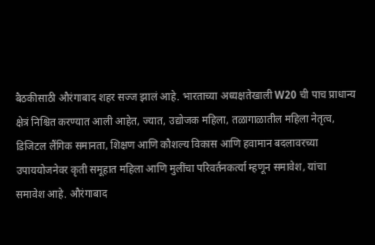बैठकीसाठी औरंगाबाद शहर सज्ज झालं आहे. भारताच्या अध्यक्षतेखाली W20 ची पाच प्राधान्य क्षेत्रं निश्चित करण्यात आली आहेत, ज्यात, उद्योजक महिला, तळागाळातील महिला नेतृत्व, डिजिटल लैंगिक समानता, शिक्षण आणि कौशल्य विकास आणि हवामान बदलावरच्या उपाययोजनेवर कृती समूहात महिला आणि मुलींचा परिवर्तनकर्त्या म्हणून समावेश, यांचा समावेश आहे. औरंगाबाद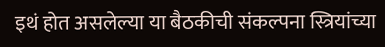इथं होत असलेल्या या बैठकीची संकल्पना स्त्रियांच्या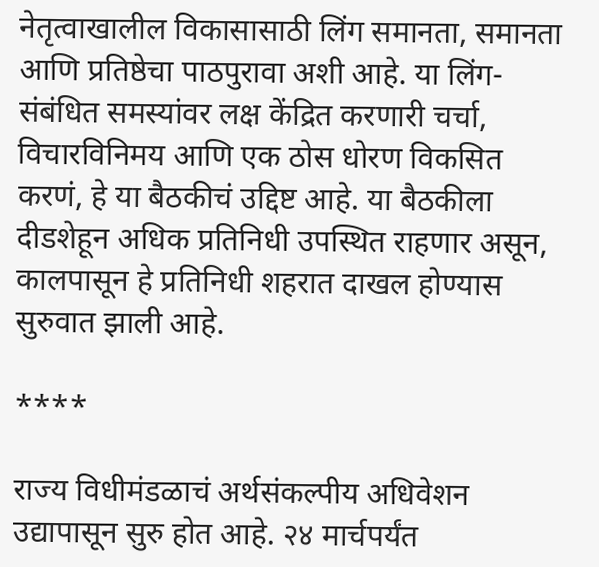नेतृत्वाखालील विकासासाठी लिंग समानता, समानता आणि प्रतिष्ठेचा पाठपुरावा अशी आहे. या लिंग-संबंधित समस्यांवर लक्ष केंद्रित करणारी चर्चा, विचारविनिमय आणि एक ठोस धोरण विकसित करणं, हे या बैठकीचं उद्दिष्ट आहे. या बैठकीला दीडशेहून अधिक प्रतिनिधी उपस्थित राहणार असून, कालपासून हे प्रतिनिधी शहरात दाखल होण्यास सुरुवात झाली आहे.

****

राज्य विधीमंडळाचं अर्थसंकल्पीय अधिवेशन उद्यापासून सुरु होत आहे. २४ मार्चपर्यंत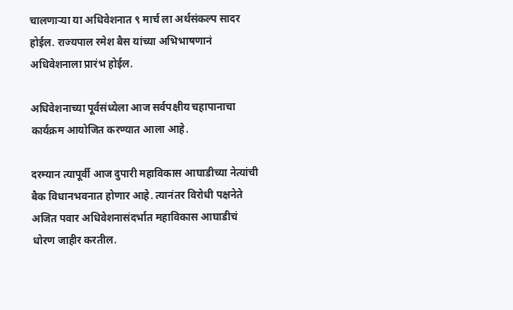चालणाऱ्या या अधिवेशनात ९ मार्च ला अर्थसंकल्प सादर होईल. राज्यपाल रमेश बैस यांच्या अभिभाषणानं अधिवेशनाला प्रारंभ होईल.

अधिवेशनाच्या पूर्वसंध्येला आज सर्वपक्षीय चहापानाचा कार्यक्रम आयोजित करण्यात आला आहे.

दरम्यान त्यापूर्वी आज दुपारी महाविकास आघाडीच्या नेत्यांची बैक विधानभवनात होणार आहे. त्यानंतर विरोधी पक्षनेते अजित पवार अधिवेशनासंदर्भात महाविकास आघाडीचं धोरण जाहीर करतील.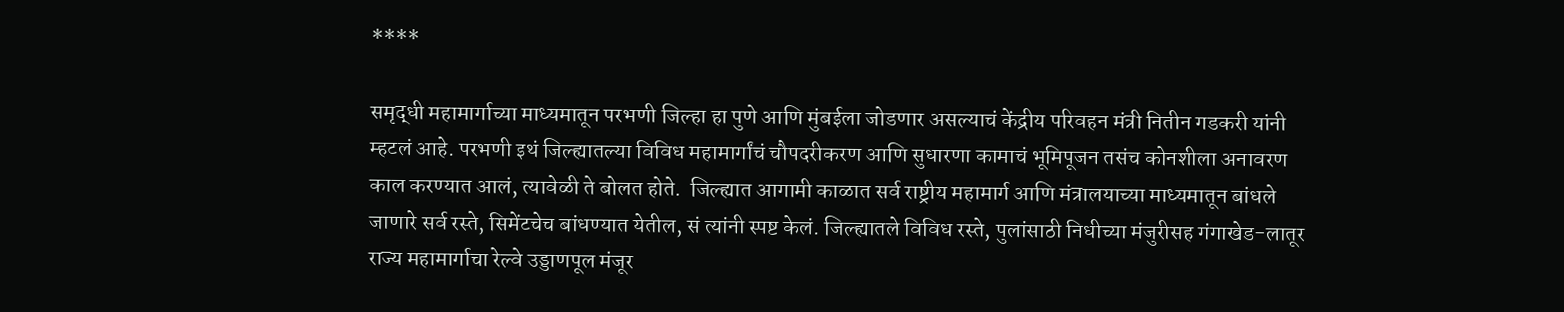****

समृद्धी महामार्गाच्या माध्यमातून परभणी जिल्हा हा पुणे आणि मुंबईला जोडणार असल्याचं केंद्रीय परिवहन मंत्री नितीन गडकरी यांनी म्हटलं आहे. परभणी इथं जिल्ह्यातल्या विविध महामार्गांचं चौपदरीकरण आणि सुधारणा कामाचं भूमिपूजन तसंच कोनशीला अनावरण काल करण्यात आलं, त्यावेळी ते बोलत होते.  जिल्ह्यात आगामी काळात सर्व राष्ट्रीय महामार्ग आणि मंत्रालयाच्या माध्यमातून बांधले जाणारे सर्व रस्ते, सिमेंटचेच बांधण्यात येतील, सं त्यांनी स्पष्ट केलं. जिल्ह्यातले विविध रस्ते, पुलांसाठी निधीच्या मंजुरीसह गंगाखेड-लातूर राज्य महामार्गाचा रेल्वे उड्डाणपूल मंजूर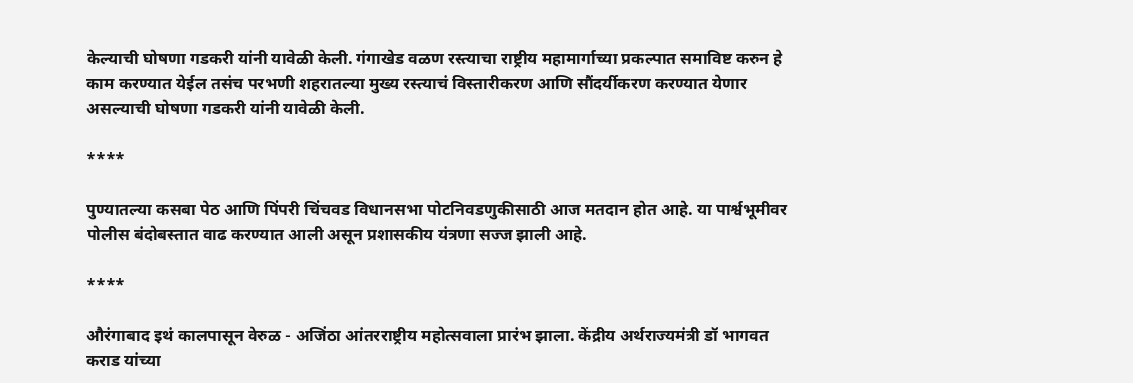केल्याची घोषणा गडकरी यांनी यावेळी केली. गंगाखेड वळण रस्त्याचा राष्ट्रीय महामार्गाच्या प्रकल्पात समाविष्ट करुन हे काम करण्यात येईल तसंच परभणी शहरातल्या मुख्य रस्त्याचं विस्तारीकरण आणि सौंदर्यीकरण करण्यात येणार असल्याची घोषणा गडकरी यांनी यावेळी केली.

****

पुण्यातल्या कसबा पेठ आणि पिंपरी चिंचवड विधानसभा पोटनिवडणुकीसाठी आज मतदान होत आहे. या पार्श्वभूमीवर पोलीस बंदोबस्तात वाढ करण्यात आली असून प्रशासकीय यंत्रणा सज्ज झाली आहे.

****

औरंगाबाद इथं कालपासून वेरुळ - अजिंठा आंतरराष्ट्रीय महोत्सवाला प्रारंभ झाला. केंद्रीय अर्थराज्यमंत्री डॉ भागवत कराड यांच्या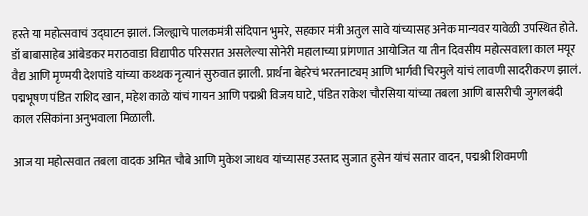हस्ते या महोत्सवाचं उद्‌घाटन झालं. जिल्ह्याचे पालकमंत्री संदिपान भुमरे, सहकार मंत्री अतुल सावे यांच्यासह अनेक मान्यवर यावेळी उपस्थित होते. डॉ बाबासाहेब आंबेडकर मराठवाडा विद्यापीठ परिसरात असलेल्या सोनेरी महालाच्या प्रांगणात आयोजित या तीन दिवसीय महोत्सवाला काल मयूर वैद्य आणि मृण्मयी देशपांडे यांच्या कथ्थक नृत्यानं सुरुवात झाली. प्रार्थना बेहरेचं भरतनाट्यम् आणि भार्गवी चिरमुले यांचं लावणी सादरीकरण झालं. पद्मभूषण पंडित राशिद खान, महेश काळे यांचं गायन आणि पद्मश्री विजय घाटे, पंडित राकेश चौरसिया यांच्या तबला आणि बासरीची जुगलबंदी काल रसिकांना अनुभवाला मिळाली.

आज या महोत्सवात तबला वादक अमित चौबे आणि मुकेश जाधव यांच्यासह उस्ताद सुजात हुसेन यांचं सतार वादन, पद्मश्री शिवमणी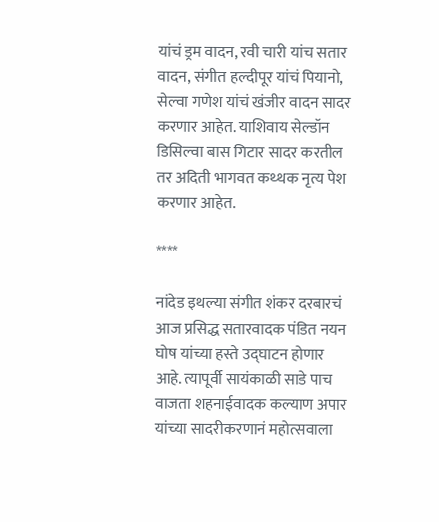यांचं ड्रम वादन, रवी चारी यांच सतार वादन, संगीत हल्दीपूर यांचं पियानो, सेल्वा गणेश यांचं खंजीर वादन सादर करणार आहेत. याशिवाय सेल्डॉन डिसिल्वा बास गिटार सादर करतील तर अदिती भागवत कथ्थक नृत्य पेश करणार आहेत.

****

नांदेड इथल्या संगीत शंकर दरबारचं आज प्रसिद्ध सतारवादक पंडित नयन घोष यांच्या हस्ते उद्‌घाटन होणार आहे. त्यापूर्वी सायंकाळी साडे पाच वाजता शहनाईवादक कल्याण अपार यांच्या सादरीकरणानं महोत्सवाला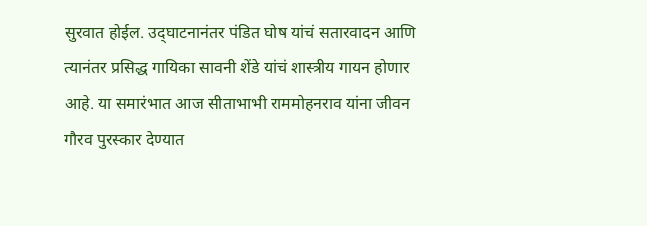सुरवात होईल. उद्‌घाटनानंतर पंडित घोष यांचं सतारवादन आणि त्यानंतर प्रसिद्ध गायिका सावनी शेंडे यांचं शास्त्रीय गायन होणार आहे. या समारंभात आज सीताभाभी राममोहनराव यांना जीवन गौरव पुरस्कार देण्यात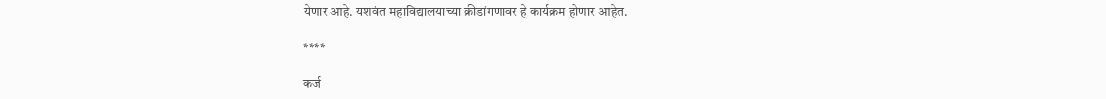येणार आहे. यशवंत महाविद्यालयाच्या क्रीडांगणावर हे कार्यक्रम होणार आहेत.

****

कर्ज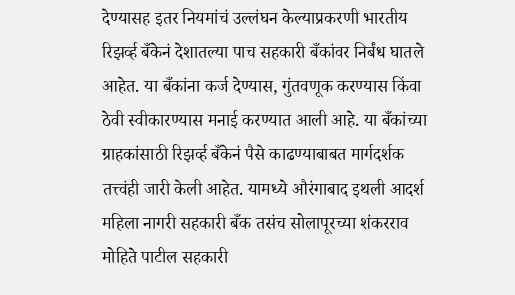देण्यासह इतर नियमांचं उल्लंघन केल्याप्रकरणी भारतीय रिझर्व्ह बँकेनं देशातल्या पाच सहकारी बँकांवर निर्बंध घातले आहेत. या बँकांना कर्ज देण्यास, गुंतवणूक करण्यास किंवा ठेवी स्वीकारण्यास मनाई करण्यात आली आहे. या बँकांच्या ग्राहकांसाठी रिझर्व्ह बँकेनं पैसे काढण्याबाबत मार्गदर्शक तत्त्वंही जारी केली आहेत. यामध्ये औरंगाबाद इथली आदर्श महिला नागरी सहकारी बँक तसंच सोलापूरच्या शंकरराव मोहिते पाटील सहकारी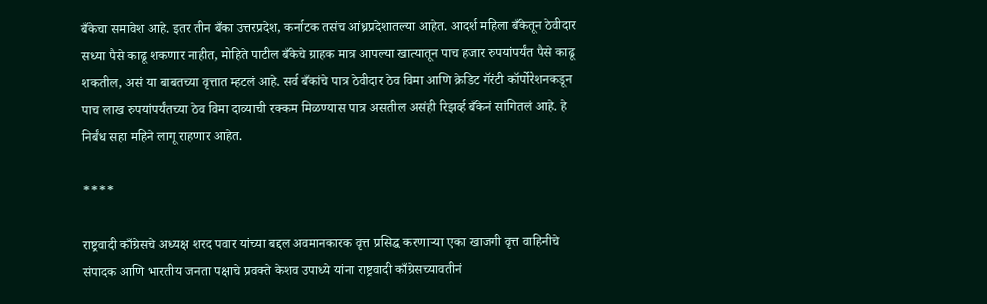बँकेचा समावेश आहे. इतर तीन बँका उत्तरप्रदेश, कर्नाटक तसंच आंध्रप्रदेशातल्या आहेत. आदर्श महिला बँकेतून ठेवीदार सध्या पैसे काढू शकणार नाहीत, मोहिते पाटील बँकेचे ग्राहक मात्र आपल्या खात्यातून पाच हजार रुपयांपर्यंत पैसे काढू शकतील, असं या बाबतच्या वृत्तात म्हटलं आहे. सर्व बँकांचे पात्र ठेवीदार ठेव विमा आणि क्रेडिट गॅरंटी कॉर्पोरेशनकडून पाच लाख रुपयांपर्यंतच्या ठेव विमा दाव्याची रक्कम मिळण्यास पात्र असतील असंही रिझर्व्ह बँकेनं सांगितलं आहे. हे निर्बंध सहा महिने लागू राहणार आहेत.

****

राष्ट्रवादी काँग्रेसचे अध्यक्ष शरद पवार यांच्या बद्दल अवमानकारक वृत्त प्रसिद्ध करणाऱ्या एका खाजगी वृत्त वाहिनीचे संपादक आणि भारतीय जनता पक्षाचे प्रवक्ते केशव उपाध्ये यांना राष्ट्रवादी काँग्रेसच्यावतीनं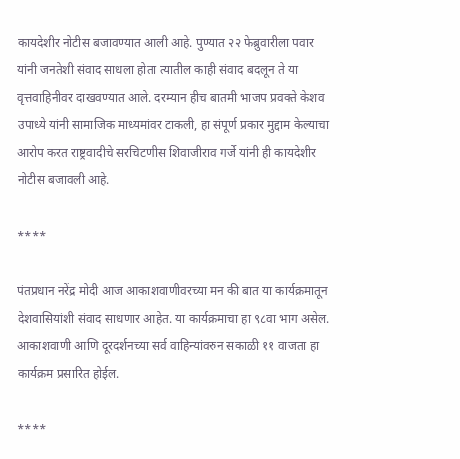कायदेशीर नोटीस बजावण्यात आली आहे. पुण्यात २२ फेब्रुवारीला पवार यांनी जनतेशी संवाद साधला होता त्यातील काही संवाद बदलून ते या वृत्तवाहिनीवर दाखवण्यात आले. दरम्यान हीच बातमी भाजप प्रवक्ते केशव उपाध्ये यांनी सामाजिक माध्यमांवर टाकली, हा संपूर्ण प्रकार मुद्दाम केल्याचा आरोप करत राष्ट्रवादीचे सरचिटणीस शिवाजीराव गर्जे यांनी ही कायदेशीर नोटीस बजावली आहे.

****

पंतप्रधान नरेंद्र मोदी आज आकाशवाणीवरच्या मन की बात या कार्यक्रमातून देशवासियांशी संवाद साधणार आहेत. या कार्यक्रमाचा हा ९८वा भाग असेल. आकाशवाणी आणि दूरदर्शनच्या सर्व वाहिन्यांवरुन सकाळी ११ वाजता हा कार्यक्रम प्रसारित होईल.

****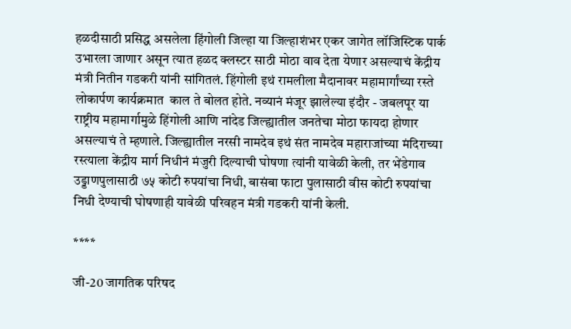हळदीसाठी प्रसिद्ध असलेला हिंगोली जिल्हा या जिल्हाशंभर एकर जागेत लॉजिस्टिक पार्क उभारला जाणार असून त्यात हळद क्लस्टर साठी मोठा वाव देता येणार असल्याचं केंद्रीय मंत्री नितीन गडकरी यांनी सांगितलं. हिंगोली इथं रामलीला मैदानावर महामार्गांच्या रस्ते लोकार्पण कार्यक्रमात  काल ते बोलत होते. नव्यानं मंजूर झालेल्या इंदौर - जबलपूर या राष्ट्रीय महामार्गामुळे हिंगोली आणि नांदेड जिल्ह्यातील जनतेचा मोठा फायदा होणार असल्याचं ते म्हणाले. जिल्ह्यातील नरसी नामदेव इथं संत नामदेव महाराजांच्या मंदिराच्या रस्त्याला केंद्रीय मार्ग निधीनं मंजुरी दिल्याची घोषणा त्यांनी यावेळी केली, तर भेंडेगाव उड्डाणपुलासाठी ७५ कोटी रुपयांचा निधी, बासंबा फाटा पुलासाठी वीस कोटी रुपयांचा निधी देण्याची घोषणाही यावेळी परिवहन मंत्री गडकरी यांनी केली.

****

जी-20 जागतिक परिषद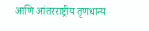आणि आंतरराष्ट्रीय तृणधान्य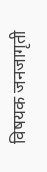विषयक जनजागृती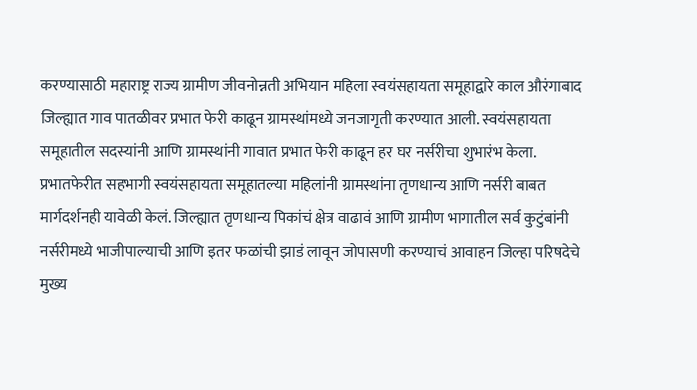करण्यासाठी महाराष्ट्र राज्य ग्रामीण जीवनोन्नती अभियान महिला स्वयंसहायता समूहाद्वारे काल औरंगाबाद जिल्ह्यात गाव पातळीवर प्रभात फेरी काढून ग्रामस्थांमध्ये जनजागृती करण्यात आली. स्वयंसहायता समूहातील सदस्यांनी आणि ग्रामस्थांनी गावात प्रभात फेरी काढून हर घर नर्सरीचा शुभारंभ केला. प्रभातफेरीत सहभागी स्वयंसहायता समूहातल्या महिलांनी ग्रामस्थांना तृणधान्य आणि नर्सरी बाबत मार्गदर्शनही यावेळी केलं. जिल्ह्यात तृणधान्य पिकांचं क्षेत्र वाढावं आणि ग्रामीण भागातील सर्व कुटुंबांनी नर्सरीमध्ये भाजीपाल्याची आणि इतर फळांची झाडं लावून जोपासणी करण्याचं आवाहन जिल्हा परिषदेचे मुख्य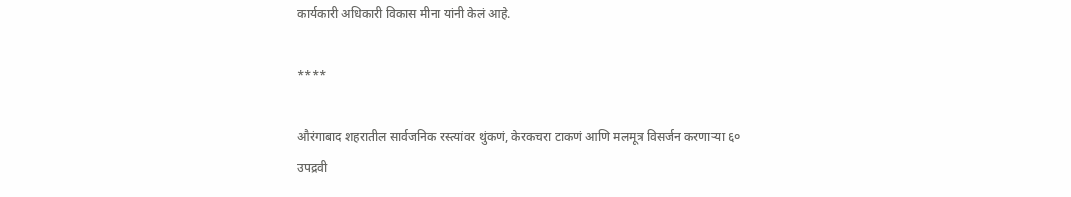कार्यकारी अधिकारी विकास मीना यांनी केलं आहे.

****

औरंगाबाद शहरातील सार्वजनिक रस्त्यांवर थुंकणं, केरकचरा टाकणं आणि मलमूत्र विसर्जन करणाऱ्या ६० उपद्रवी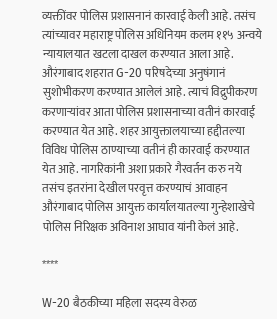व्यक्तींवर पोलिस प्रशासनानं कारवाई केली आहे. तसंच त्यांच्यावर महाराष्ट्र पोलिस अधिनियम कलम ११५ अन्वये न्यायालयात खटला दाखल करण्यात आला आहे.  औरंगाबाद शहरात G-20 परिषदेच्या अनुषंगानं सुशोभीकरण करण्यात आलेलं आहे. त्याचं विद्रुपीकरण करणाऱ्यांवर आता पोलिस प्रशासनाच्या वतीनं कारवाई करण्यात येत आहे. शहर आयुक्तालयाच्या हद्दीतल्या विविध पोलिस ठाण्याच्या वतीनं ही कारवाई करण्यात येत आहे. नागरिकांनी अशा प्रकारे गैरवर्तन करु नये तसंच इतरांना देखील परवृत्त करण्याचं आवाहन औरंगाबाद पोलिस आयुक्त कार्यालयातल्या गुन्हेशाखेचे पोलिस निरिक्षक अविनाश आघाव यांनी केलं आहे.

****

W-20 बैठकीच्या महिला सदस्य वेरुळ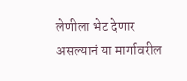लेणीला भेट देणार असल्यानं या मार्गावरील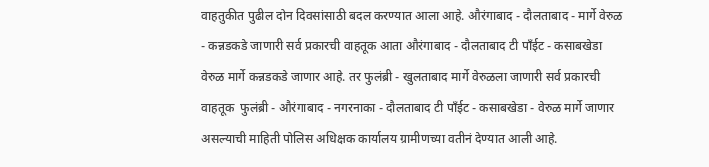वाहतुकीत पुढील दोन दिवसांसाठी बदल करण्यात आला आहे. औरंगाबाद - दौलताबाद - मार्गे वेरुळ - कन्नडकडे जाणारी सर्व प्रकारची वाहतूक आता औरंगाबाद - दौलताबाद टी पॉंईट - कसाबखेडा वेरुळ मार्गे कन्नडकडे जाणार आहे. तर फुलंब्री - खुलताबाद मार्गे वेरुळला जाणारी सर्व प्रकारची वाहतूक  फुलंब्री - औरंगाबाद - नगरनाका - दौलताबाद टी पॉंईट - कसाबखेडा - वेरुळ मार्गे जाणार असल्याची माहिती पोलिस अधिक्षक कार्यालय ग्रामीणच्या वतीनं देण्यात आली आहे.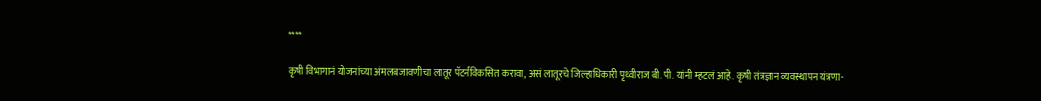****

कृषी विभागानं योजनांच्या अंमलबजावणीचा लातूर पॅटर्नविकसित करावा, असं लातूरचे जिल्हाधिकारी पृथ्वीराज बी. पी. यांनी म्हटलं आहे. कृषी तंत्रज्ञान व्यवस्थापन यंत्रणा-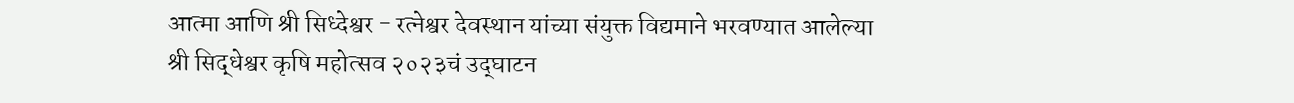आत्मा आणि श्री सिध्देश्वर - रत्नेश्वर देवस्थान यांच्या संयुक्त विद्यमाने भरवण्यात आलेल्या श्री सिद्धेश्वर कृषि महोत्सव २०२३चं उद्‌घाटन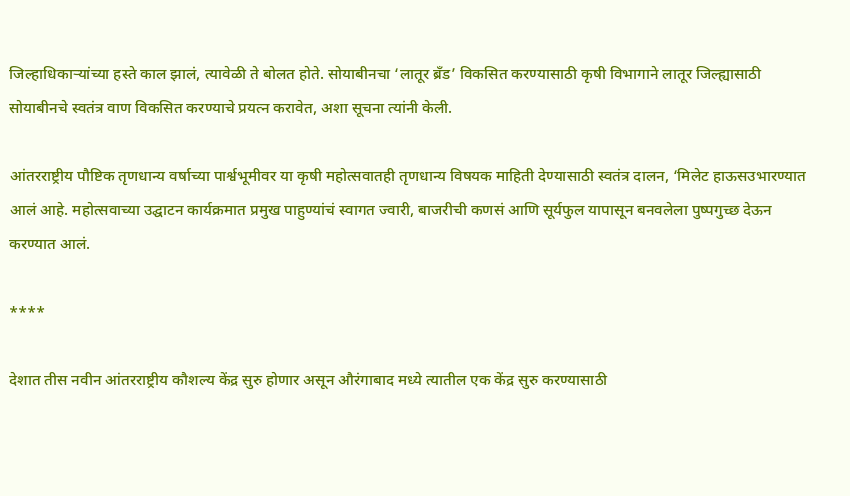जिल्हाधिकाऱ्यांच्या हस्ते काल झालं, त्यावेळी ते बोलत होते. सोयाबीनचा ‘लातूर ब्रॅंड’ विकसित करण्यासाठी कृषी विभागाने लातूर जिल्ह्यासाठी सोयाबीनचे स्वतंत्र वाण विकसित करण्याचे प्रयत्न करावेत, अशा सूचना त्यांनी केली.

आंतरराष्ट्रीय पौष्टिक तृणधान्य वर्षाच्या पार्श्वभूमीवर या कृषी महोत्सवातही तृणधान्य विषयक माहिती देण्यासाठी स्वतंत्र दालन, ‘मिलेट हाऊसउभारण्यात आलं आहे. महोत्सवाच्या उद्घाटन कार्यक्रमात प्रमुख पाहुण्यांचं स्वागत ज्वारी, बाजरीची कणसं आणि सूर्यफुल यापासून बनवलेला पुष्पगुच्छ देऊन करण्यात आलं.

****

देशात तीस नवीन आंतरराष्ट्रीय कौशल्य केंद्र सुरु होणार असून औरंगाबाद मध्ये त्यातील एक केंद्र सुरु करण्यासाठी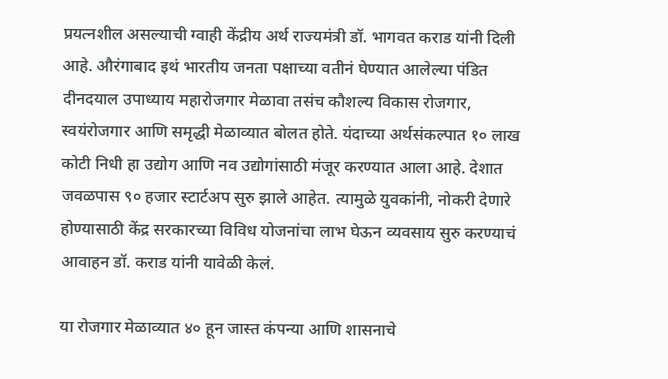प्रयत्नशील असल्याची ग्वाही केंद्रीय अर्थ राज्यमंत्री डॉ. भागवत कराड यांनी दिली आहे. औरंगाबाद इथं भारतीय जनता पक्षाच्या वतीनं घेण्यात आलेल्या पंडित दीनदयाल उपाध्याय महारोजगार मेळावा तसंच कौशल्य विकास रोजगार, स्वयंरोजगार आणि समृद्धी मेळाव्यात बोलत होते. यंदाच्या अर्थसंकल्पात १० लाख कोटी निधी हा उद्योग आणि नव उद्योगांसाठी मंजूर करण्यात आला आहे. देशात जवळपास ९० हजार स्टार्टअप सुरु झाले आहेत. त्यामुळे युवकांनी, नोकरी देणारे होण्यासाठी केंद्र सरकारच्या विविध योजनांचा लाभ घेऊन व्यवसाय सुरु करण्याचं आवाहन डॉ. कराड यांनी यावेळी केलं.

या रोजगार मेळाव्यात ४० हून जास्त कंपन्या आणि शासनाचे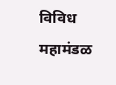विविध महामंडळ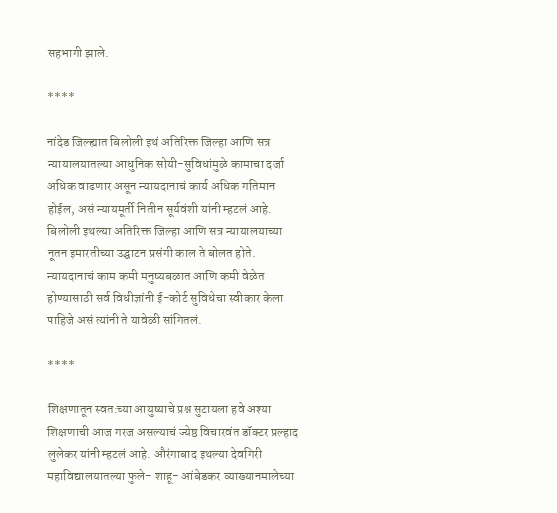सहभागी झाले.

****

नांदेड जिल्ह्यात बिलोली इथं अतिरिक्त जिल्हा आणि सत्र न्यायालयातल्या आधुनिक सोयी-सुविधांमुळे कामाचा दर्जा अधिक वाढणार असून न्यायदानाचं कार्य अधिक गतिमान होईल, असं न्यायमूर्ती नितीन सूर्यवंशी यांनी म्हटलं आहे. बिलोली इथल्या अतिरिक्त जिल्हा आणि सत्र न्यायालयाच्या नूतन इमारतीच्या उद्घाटन प्रसंगी काल ते बोलत होते. न्यायदानाचं काम कमी मनुष्यबळात आणि कमी वेळेत होण्यासाठी सर्व विधीज्ञांनी ई-कोर्ट सुविधेचा स्वीकार केला पाहिजे असं त्यांनी ते यावेळी सांगितलं.

****

शिक्षणातून स्वत:च्या आयुष्याचे प्रश्न सुटायला हवे अश्या शिक्षणाची आज गरज असल्याचं ज्येष्ठ विचारवंत डॉक्टर प्रल्हाद लुलेकर यांनी म्हटलं आहे. औरंगाबाद इथल्या देवगिरी महाविद्यालयातल्या फुले- शाहू- आंबेडकर व्याख्यानमालेच्या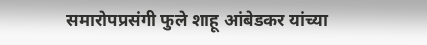समारोपप्रसंगी फुले शाहू आंबेडकर यांच्या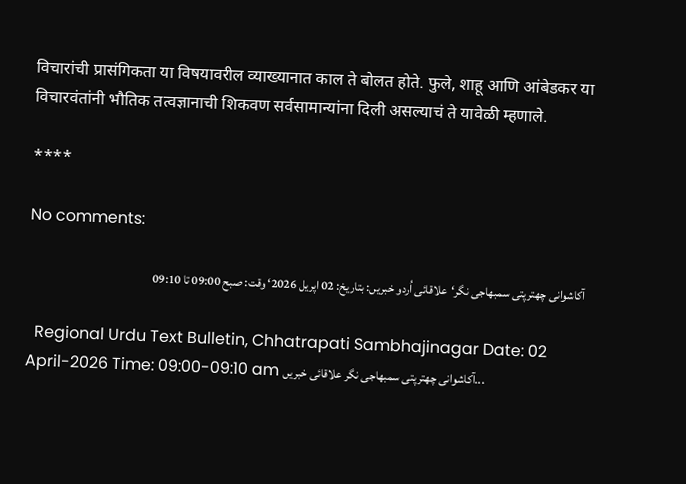विचारांची प्रासंगिकता या विषयावरील व्याख्यानात काल ते बोलत होते. फुले, शाहू आणि आंबेडकर या विचारवंतांनी भौतिक तत्वज्ञानाची शिकवण सर्वसामान्यांना दिली असल्याचं ते यावेळी म्हणाले.

****

No comments:

آکاشوانی چھترپتی سمبھاجی نگر‘علاقائی اُردو خبریں: بتاریخ: 02 اپریل 2026‘ وقت: صبح 09:00 تا 09:10

  Regional Urdu Text Bulletin, Chhatrapati Sambhajinagar Date: 02 April-2026 Time: 09:00-09:10 am آکاشوانی چھترپتی سمبھاجی نگر علاقائی خبریں...